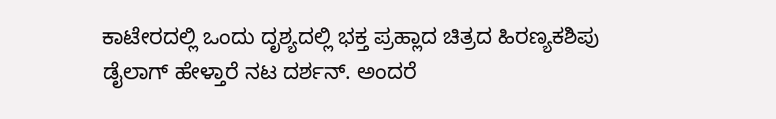ಕಾಟೇರದಲ್ಲಿ ಒಂದು ದೃಶ್ಯದಲ್ಲಿ ಭಕ್ತ ಪ್ರಹ್ಲಾದ ಚಿತ್ರದ ಹಿರಣ್ಯಕಶಿಪು ಡೈಲಾಗ್ ಹೇಳ್ತಾರೆ ನಟ ದರ್ಶನ್. ಅಂದರೆ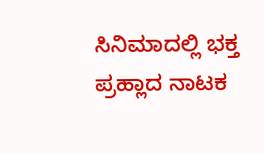ಸಿನಿಮಾದಲ್ಲಿ ಭಕ್ತ ಪ್ರಹ್ಲಾದ ನಾಟಕ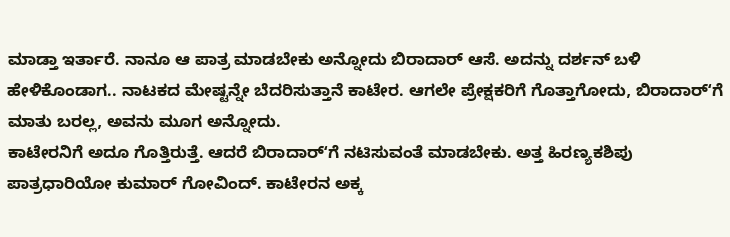ಮಾಡ್ತಾ ಇರ್ತಾರೆ. ನಾನೂ ಆ ಪಾತ್ರ ಮಾಡಬೇಕು ಅನ್ನೋದು ಬಿರಾದಾರ್ ಆಸೆ. ಅದನ್ನು ದರ್ಶನ್ ಬಳಿ ಹೇಳಿಕೊಂಡಾಗ.. ನಾಟಕದ ಮೇಷ್ಟನ್ನೇ ಬೆದರಿಸುತ್ತಾನೆ ಕಾಟೇರ. ಆಗಲೇ ಪ್ರೇಕ್ಷಕರಿಗೆ ಗೊತ್ತಾಗೋದು, ಬಿರಾದಾರ್ʻಗೆ ಮಾತು ಬರಲ್ಲ, ಅವನು ಮೂಗ ಅನ್ನೋದು.
ಕಾಟೇರನಿಗೆ ಅದೂ ಗೊತ್ತಿರುತ್ತೆ. ಆದರೆ ಬಿರಾದಾರ್ʻಗೆ ನಟಿಸುವಂತೆ ಮಾಡಬೇಕು. ಅತ್ತ ಹಿರಣ್ಯಕಶಿಪು ಪಾತ್ರಧಾರಿಯೋ ಕುಮಾರ್ ಗೋವಿಂದ್. ಕಾಟೇರನ ಅಕ್ಕ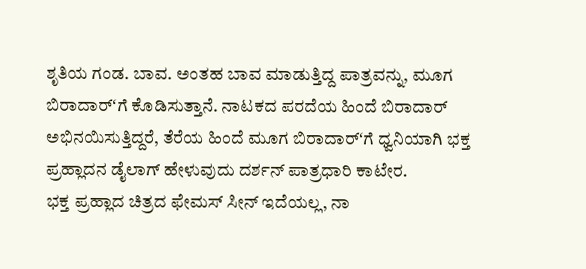ಶೃತಿಯ ಗಂಡ. ಬಾವ. ಅಂತಹ ಬಾವ ಮಾಡುತ್ತಿದ್ದ ಪಾತ್ರವನ್ನು, ಮೂಗ ಬಿರಾದಾರ್ʻಗೆ ಕೊಡಿಸುತ್ತಾನೆ. ನಾಟಕದ ಪರದೆಯ ಹಿಂದೆ ಬಿರಾದಾರ್ ಅಭಿನಯಿಸುತ್ತಿದ್ದರೆ, ತೆರೆಯ ಹಿಂದೆ ಮೂಗ ಬಿರಾದಾರ್ʻಗೆ ಧ್ವನಿಯಾಗಿ ಭಕ್ತ ಪ್ರಹ್ಲಾದನ ಡೈಲಾಗ್ ಹೇಳುವುದು ದರ್ಶನ್ ಪಾತ್ರಧಾರಿ ಕಾಟೇರ.
ಭಕ್ತ ಪ್ರಹ್ಲಾದ ಚಿತ್ರದ ಫೇಮಸ್ ಸೀನ್ ಇದೆಯಲ್ಲ, ನಾ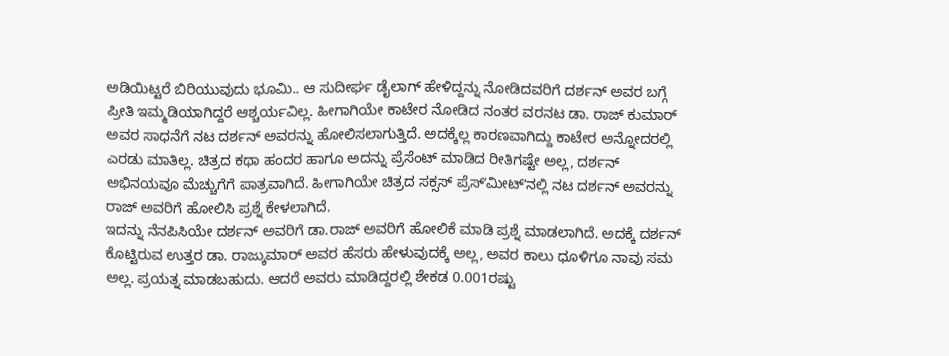ಅಡಿಯಿಟ್ಟರೆ ಬಿರಿಯುವುದು ಭೂಮಿ.. ಆ ಸುದೀರ್ಘ ಡೈಲಾಗ್ ಹೇಳಿದ್ದನ್ನು ನೋಡಿದವರಿಗೆ ದರ್ಶನ್ ಅವರ ಬಗ್ಗೆ ಪ್ರೀತಿ ಇಮ್ಮಡಿಯಾಗಿದ್ದರೆ ಆಶ್ಚರ್ಯವಿಲ್ಲ. ಹೀಗಾಗಿಯೇ ಕಾಟೇರ ನೋಡಿದ ನಂತರ ವರನಟ ಡಾ. ರಾಜ್ ಕುಮಾರ್ ಅವರ ಸಾಧನೆಗೆ ನಟ ದರ್ಶನ್ ಅವರನ್ನು ಹೋಲಿಸಲಾಗುತ್ತಿದೆ. ಅದಕ್ಕೆಲ್ಲ ಕಾರಣವಾಗಿದ್ದು ಕಾಟೇರ ಅನ್ನೋದರಲ್ಲಿ ಎರಡು ಮಾತಿಲ್ಲ. ಚಿತ್ರದ ಕಥಾ ಹಂದರ ಹಾಗೂ ಅದನ್ನು ಪ್ರೆಸೆಂಟ್ ಮಾಡಿದ ರೀತಿಗಷ್ಟೇ ಅಲ್ಲ, ದರ್ಶನ್ ಅಭಿನಯವೂ ಮೆಚ್ಚುಗೆಗೆ ಪಾತ್ರವಾಗಿದೆ. ಹೀಗಾಗಿಯೇ ಚಿತ್ರದ ಸಕ್ಸಸ್ ಪ್ರೆಸ್ʻಮೀಟ್ʻನಲ್ಲಿ ನಟ ದರ್ಶನ್ ಅವರನ್ನು ರಾಜ್ ಅವರಿಗೆ ಹೋಲಿಸಿ ಪ್ರಶ್ನೆ ಕೇಳಲಾಗಿದೆ.
ಇದನ್ನು ನೆನಪಿಸಿಯೇ ದರ್ಶನ್ ಅವರಿಗೆ ಡಾ.ರಾಜ್ ಅವರಿಗೆ ಹೋಲಿಕೆ ಮಾಡಿ ಪ್ರಶ್ನೆ ಮಾಡಲಾಗಿದೆ. ಅದಕ್ಕೆ ದರ್ಶನ್ ಕೊಟ್ಟಿರುವ ಉತ್ತರ ಡಾ. ರಾಜ್ಕುಮಾರ್ ಅವರ ಹೆಸರು ಹೇಳುವುದಕ್ಕೆ ಅಲ್ಲ, ಅವರ ಕಾಲು ಧೂಳಿಗೂ ನಾವು ಸಮ ಅಲ್ಲ. ಪ್ರಯತ್ನ ಮಾಡಬಹುದು. ಆದರೆ ಅವರು ಮಾಡಿದ್ದರಲ್ಲಿ ಶೇಕಡ 0.001ರಷ್ಟು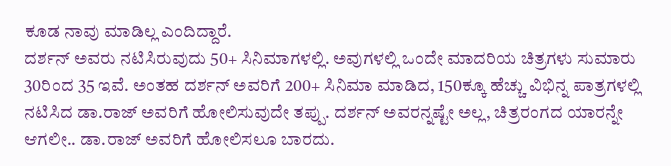ಕೂಡ ನಾವು ಮಾಡಿಲ್ಲ ಎಂದಿದ್ದಾರೆ.
ದರ್ಶನ್ ಅವರು ನಟಿಸಿರುವುದು 50+ ಸಿನಿಮಾಗಳಲ್ಲಿ. ಅವುಗಳಲ್ಲಿ ಒಂದೇ ಮಾದರಿಯ ಚಿತ್ರಗಳು ಸುಮಾರು 30ರಿಂದ 35 ಇವೆ. ಅಂತಹ ದರ್ಶನ್ ಅವರಿಗೆ 200+ ಸಿನಿಮಾ ಮಾಡಿದ, 150ಕ್ಕೂ ಹೆಚ್ಚು ವಿಭಿನ್ನ ಪಾತ್ರಗಳಲ್ಲಿ ನಟಿಸಿದ ಡಾ.ರಾಜ್ ಅವರಿಗೆ ಹೋಲಿಸುವುದೇ ತಪ್ಪು. ದರ್ಶನ್ ಅವರನ್ನಷ್ಟೇ ಅಲ್ಲ, ಚಿತ್ರರಂಗದ ಯಾರನ್ನೇ ಆಗಲೀ.. ಡಾ.ರಾಜ್ ಅವರಿಗೆ ಹೋಲಿಸಲೂ ಬಾರದು.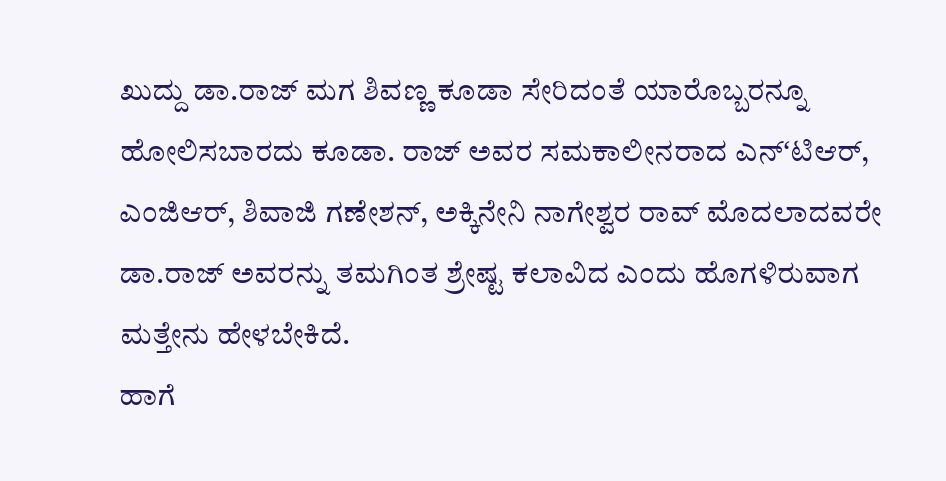ಖುದ್ದು ಡಾ.ರಾಜ್ ಮಗ ಶಿವಣ್ಣ ಕೂಡಾ ಸೇರಿದಂತೆ ಯಾರೊಬ್ಬರನ್ನೂ ಹೋಲಿಸಬಾರದು ಕೂಡಾ. ರಾಜ್ ಅವರ ಸಮಕಾಲೀನರಾದ ಎನ್ʻಟಿಆರ್, ಎಂಜಿಆರ್, ಶಿವಾಜಿ ಗಣೇಶನ್, ಅಕ್ಕಿನೇನಿ ನಾಗೇಶ್ವರ ರಾವ್ ಮೊದಲಾದವರೇ ಡಾ.ರಾಜ್ ಅವರನ್ನು ತಮಗಿಂತ ಶ್ರೇಷ್ಟ ಕಲಾವಿದ ಎಂದು ಹೊಗಳಿರುವಾಗ ಮತ್ತೇನು ಹೇಳಬೇಕಿದೆ.
ಹಾಗೆ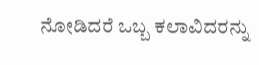ನೋಡಿದರೆ ಒಬ್ಬ ಕಲಾವಿದರನ್ನು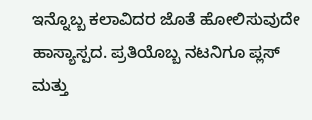ಇನ್ನೊಬ್ಬ ಕಲಾವಿದರ ಜೊತೆ ಹೋಲಿಸುವುದೇ ಹಾಸ್ಯಾಸ್ಪದ. ಪ್ರತಿಯೊಬ್ಬ ನಟನಿಗೂ ಪ್ಲಸ್ ಮತ್ತು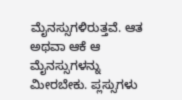ಮೈನಸ್ಸುಗಳಿರುತ್ತವೆ. ಆತ ಅಥವಾ ಆಕೆ ಆ ಮೈನಸ್ಸುಗಳನ್ನು ಮೀರಬೇಕು. ಪ್ಲಸ್ಸುಗಳು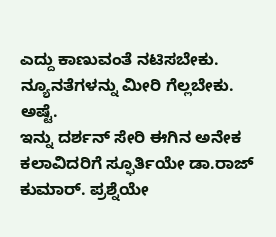ಎದ್ದು ಕಾಣುವಂತೆ ನಟಿಸಬೇಕು. ನ್ಯೂನತೆಗಳನ್ನು ಮೀರಿ ಗೆಲ್ಲಬೇಕು. ಅಷ್ಟೆ.
ಇನ್ನು ದರ್ಶನ್ ಸೇರಿ ಈಗಿನ ಅನೇಕ ಕಲಾವಿದರಿಗೆ ಸ್ಫೂರ್ತಿಯೇ ಡಾ.ರಾಜ್ ಕುಮಾರ್. ಪ್ರಶ್ನೆಯೇ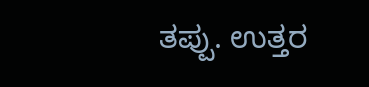ತಪ್ಪು. ಉತ್ತರ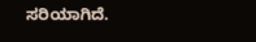ಸರಿಯಾಗಿದೆ.